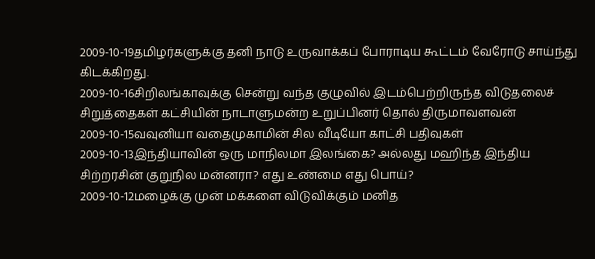2009-10-19தமிழர்களுக்கு தனி நாடு உருவாக்கப் போராடிய கூட்டம் வேரோடு சாய்ந்து கிடக்கிறது.
2009-10-16சிறிலங்காவுக்கு சென்று வந்த குழுவில் இடம்பெற்றிருந்த விடுதலைச் சிறுத்தைகள் கட்சியின் நாடாளுமன்ற உறுப்பினர் தொல் திருமாவளவன்
2009-10-15வவுனியா வதைமுகாமின் சில வீடியோ காட்சி பதிவுகள்
2009-10-13இந்தியாவின் ஒரு மாநிலமா இலங்கை? அல்லது மஹிந்த இந்திய சிற்றரசின் குறுநில மன்னரா? எது உண்மை எது பொய்?
2009-10-12மழைக்கு முன் மக்களை விடுவிக்கும் மனித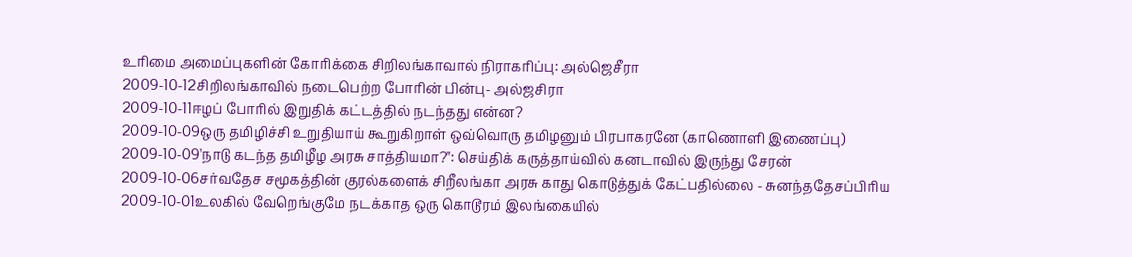உரிமை அமைப்புகளின் கோரிக்கை சிறிலங்காவால் நிராகரிப்பு: அல்ஜெசீரா
2009-10-12சிறிலங்காவில் நடைபெற்ற போரின் பின்பு- அல்ஜசிரா
2009-10-11ஈழப் போரில் இறுதிக் கட்டத்தில் நடந்தது என்ன?
2009-10-09ஒரு தமிழிச்சி உறுதியாய் கூறுகிறாள் ஒவ்வொரு தமிழனும் பிரபாகரனே (காணொளி இணைப்பு)
2009-10-09'நாடு கடந்த தமிழீழ அரசு சாத்தியமா?": செய்திக் கருத்தாய்வில் கனடாவில் இருந்து சேரன்
2009-10-06சர்வதேச சமூகத்தின் குரல்களைக் சிறீலங்கா அரசு காது கொடுத்துக் கேட்பதில்லை - சுனந்ததேசப்பிரிய
2009-10-01உலகில் வேறெங்குமே நடக்காத ஒரு கொடூரம் இலங்கையில்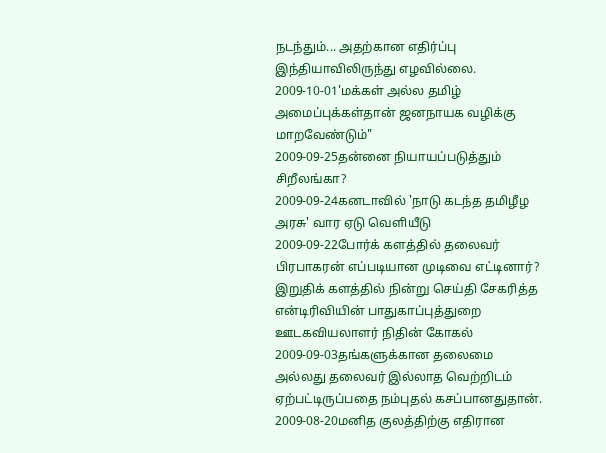நடந்தும்... அதற்கான எதிர்ப்பு இந்தியாவிலிருந்து எழவில்லை.
2009-10-01'மக்கள் அல்ல தமிழ் அமைப்புக்கள்தான் ஜனநாயக வழிக்கு மாறவேண்டும்"
2009-09-25தன்னை நியாயப்படுத்தும் சிறீலங்கா?
2009-09-24கனடாவில் 'நாடு கடந்த தமிழீழ அரசு' வார ஏடு வெளியீடு
2009-09-22போர்க் களத்தில் தலைவர் பிரபாகரன் எப்படியான முடிவை எட்டினார்? இறுதிக் களத்தில் நின்று செய்தி சேகரித்த என்டிரிவியின் பாதுகாப்புத்துறை ஊடகவியலாளர் நிதின் கோகல்
2009-09-03தங்களுக்கான தலைமை அல்லது தலைவர் இல்லாத வெற்றிடம் ஏற்பட்டிருப்பதை நம்புதல் கசப்பானதுதான்.
2009-08-20மனித குலத்திற்கு எதிரான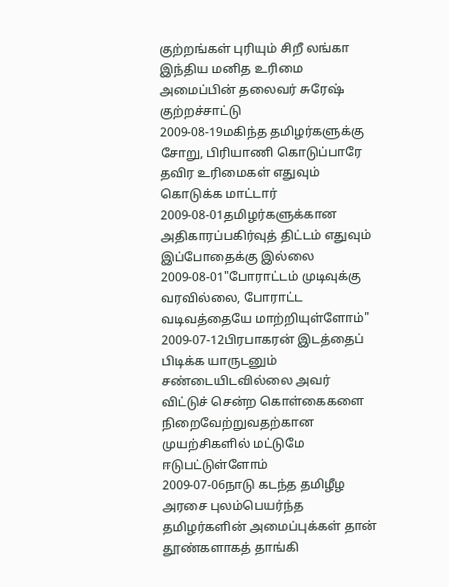குற்றங்கள் புரியும் சிறீ லங்கா இந்திய மனித உரிமை அமைப்பின் தலைவர் சுரேஷ் குற்றச்சாட்டு
2009-08-19மகிந்த தமிழர்களுக்கு சோறு, பிரியாணி கொடுப்பாரே தவிர உரிமைகள் எதுவும் கொடுக்க மாட்டார்
2009-08-01தமிழர்களுக்கான அதிகாரப்பகிர்வுத் திட்டம் எதுவும் இப்போதைக்கு இல்லை
2009-08-01"போராட்டம் முடிவுக்கு வரவில்லை, போராட்ட வடிவத்தையே மாற்றியுள்ளோம்"
2009-07-12பிரபாகரன் இடத்தைப் பிடிக்க யாருடனும் சண்டையிடவில்லை அவர் விட்டுச் சென்ற கொள்கைகளை நிறைவேற்றுவதற்கான முயற்சிகளில் மட்டுமே ஈடுபட்டுள்ளோம்
2009-07-06நாடு கடந்த தமிழீழ அரசை புலம்பெயர்ந்த தமிழர்களின் அமைப்புக்கள் தான் தூண்களாகத் தாங்கி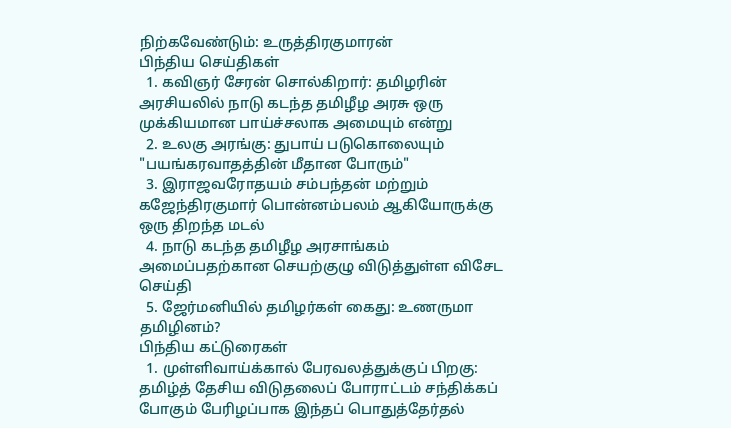நிற்கவேண்டும்: உருத்திரகுமாரன்
பிந்திய செய்திகள்
  1. கவிஞர் சேரன் சொல்கிறார்: தமிழரின் அரசியலில் நாடு கடந்த தமிழீழ அரசு ஒரு முக்கியமான பாய்ச்சலாக அமையும் என்று
  2. உலகு அரங்கு: துபாய் படுகொலையும் "பயங்கரவாதத்தின் மீதான போரும்"
  3. இராஜவரோதயம் சம்பந்தன் மற்றும் கஜேந்திரகுமார் பொன்னம்பலம் ஆகியோருக்கு ஒரு திறந்த மடல்
  4. நாடு கடந்த தமிழீழ அரசாங்கம் அமைப்பதற்கான செயற்குழு விடுத்துள்ள விசேட செய்தி
  5. ஜேர்மனியில் தமிழர்கள் கைது: உணருமா தமிழினம்?
பிந்திய கட்டுரைகள்
  1. முள்ளிவாய்க்கால் பேரவலத்துக்குப் பிறகு: தமிழ்த் தேசிய விடுதலைப் போராட்டம் சந்திக்கப் போகும் பேரிழப்பாக இந்தப் பொதுத்தேர்தல்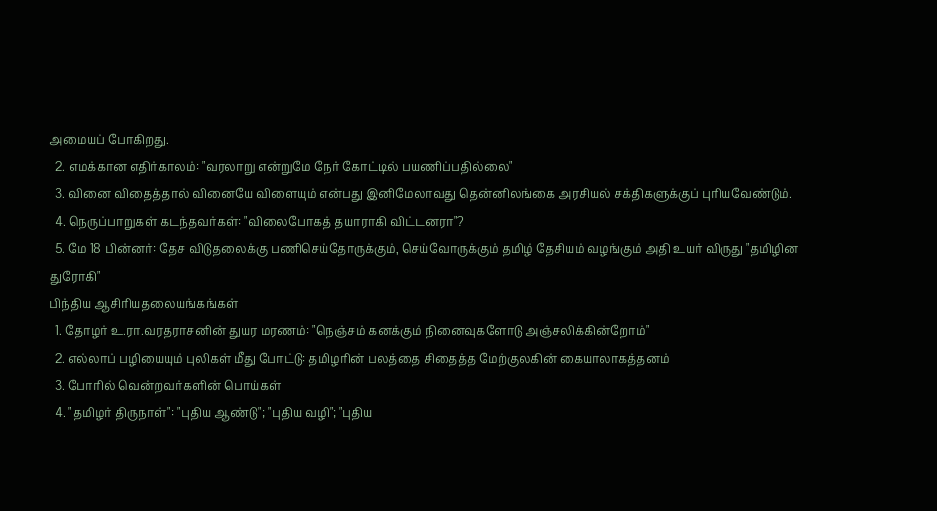அமையப் போகிறது.
  2. எமக்கான எதிர்காலம்: "வரலாறு என்றுமே நேர் கோட்டில் பயணிப்பதில்லை"
  3. வினை விதைத்தால் வினையே விளையும் என்பது இனிமேலாவது தென்னிலங்கை அரசியல் சக்திகளுக்குப் புரியவேண்டும்.
  4. நெருப்பாறுகள் கடந்தவர்கள்: "விலைபோகத் தயாராகி விட்டனரா"?
  5. மே 18 பின்னர்: தேச விடுதலைக்கு பணிசெய்தோருக்கும், செய்வோருக்கும் தமிழ் தேசியம் வழங்கும் அதி உயர் விருது "தமிழின துரோகி"
பிந்திய ஆசிரியதலையங்கங்கள்
  1. தோழர் உ.ரா.வரதராசனின் துயர மரணம்: "நெஞ்சம் கனக்கும் நினைவுகளோடு அஞ்சலிக்கின்றோம்"
  2. எல்லாப் பழியையும் புலிகள் மீது போட்டு: தமிழரின் பலத்தை சிதைத்த மேற்குலகின் கையாலாகத்தனம்
  3. போரில் வென்றவர்களின் பொய்கள்
  4. "தமிழர் திருநாள்": "புதிய ஆண்டு"; "புதிய வழி"; "புதிய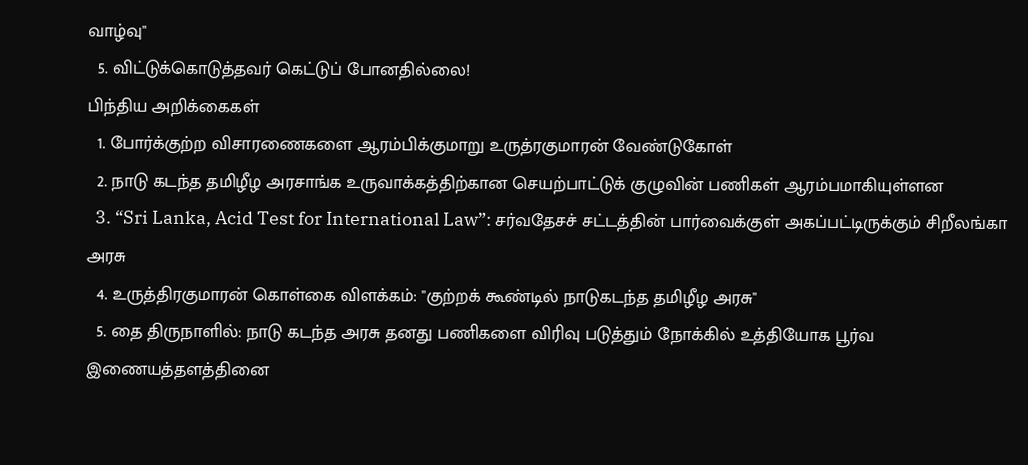வாழ்வு"
  5. விட்டுக்கொடுத்தவர் கெட்டுப் போனதில்லை!
பிந்திய அறிக்கைகள்
  1. போர்க்குற்ற விசாரணைகளை ஆரம்பிக்குமாறு உருத்ரகுமாரன் வேண்டுகோள்
  2. நாடு கடந்த தமிழீழ அரசாங்க உருவாக்கத்திற்கான செயற்பாட்டுக் குழுவின் பணிகள் ஆரம்பமாகியுள்ளன
  3. “Sri Lanka, Acid Test for International Law”: சர்வதேசச் சட்டத்தின் பார்வைக்குள் அகப்பட்டிருக்கும் சிறீலங்கா அரசு
  4. உருத்திரகுமாரன் கொள்கை விளக்கம்: "குற்றக் கூண்டில் நாடுகடந்த தமிழீழ அரசு"
  5. தை திருநாளில்: நாடு கடந்த அரசு தனது பணிகளை விரிவு படுத்தும் நோக்கில் உத்தியோக பூர்வ இணையத்தளத்தினை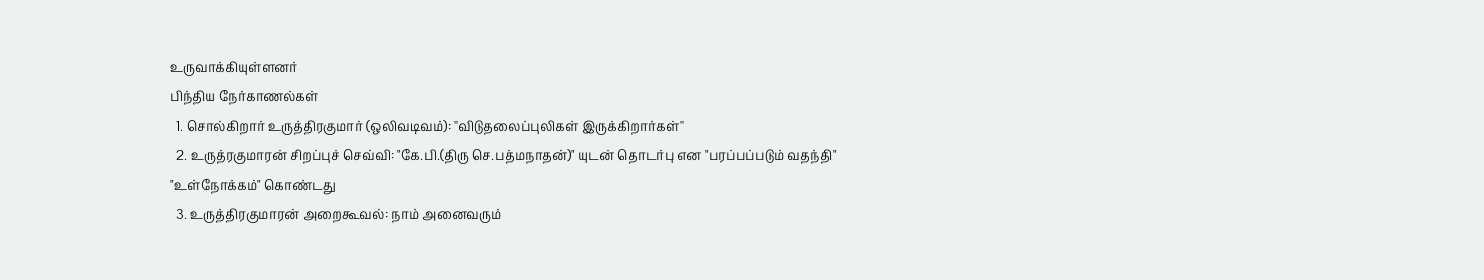உருவாக்கியுள்ளனர்
பிந்திய நேர்காணல்கள்
  1. சொல்கிறார் உருத்திரகுமார் (ஒலிவடிவம்): ''விடுதலைப்புலிகள் இருக்கிறார்கள்''
  2. உருத்ரகுமாரன் சிறப்புச் செவ்வி: "கே.பி.(திரு செ.பத்மநாதன்)" யுடன் தொடர்பு என "பரப்பப்படும் வதந்தி" "உள்நோக்கம்" கொண்டது
  3. உருத்திரகுமாரன் அறைகூவல்: நாம் அனைவரும்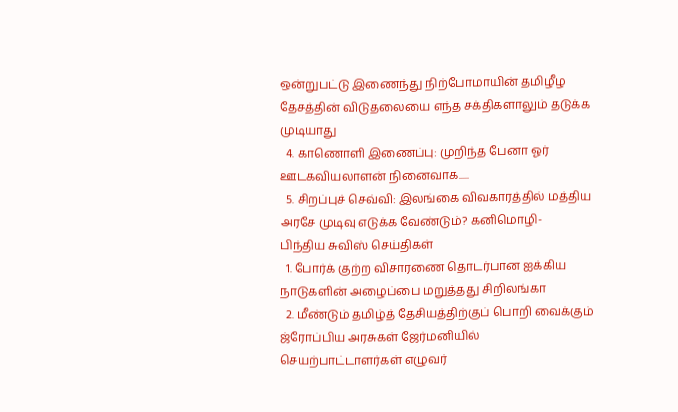ஒன்றுபட்டு இணைந்து நிற்போமாயின் தமிழீழ தேசத்தின் விடுதலையை எந்த சக்திகளாலும் தடுக்க முடியாது
  4. காணொளி இணைப்பு: முறிந்த பேனா ஓர் ஊடகவியலாளன் நினைவாக.....
  5. சிறப்புச் செவ்வி: இலங்கை விவகாரத்தில் மத்திய அரசே முடிவு எடுக்க வேண்டும்? கனிமொழி-
பிந்திய சுவிஸ் செய்திகள்
  1. போர்க் குற்ற விசாரணை தொடர்பான ஐக்கிய நாடுகளின் அழைப்பை மறுத்தது சிறிலங்கா
  2. மீண்டும் தமிழ்த் தேசியத்திற்குப் பொறி வைக்கும் ஜ்ரோப்பிய அரசுகள் ஜேர்மனியில் செயற்பாட்டாளர்கள் எழுவர்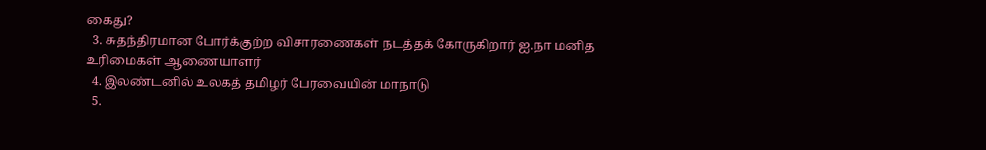கைது?
  3. சுதந்திரமான போர்க்குற்ற விசாரணைகள் நடத்தக் கோருகிறார் ஐ.நா மனித உரிமைகள் ஆணையாளர்
  4. இலண்டனில் உலகத் தமிழர் பேரவையின் மாநாடு
  5.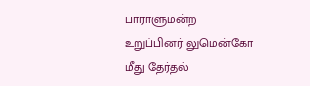பாராளுமன்ற உறுப்பினர் லுமென்கோ மீது தேர்தல்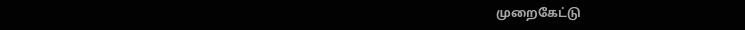முறைகேட்டு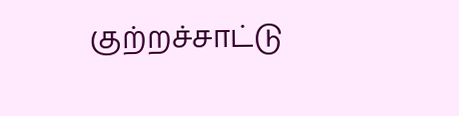குற்றச்சாட்டு